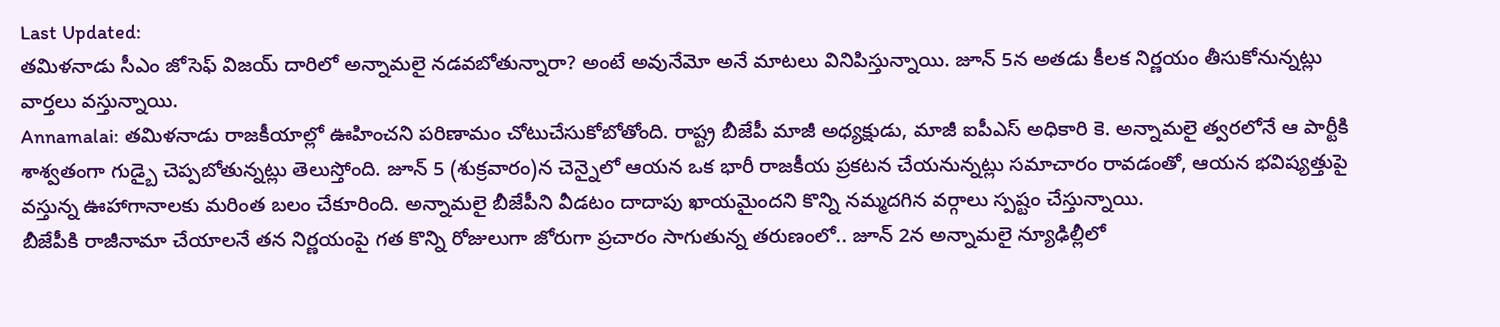Last Updated:
తమిళనాడు సీఎం జోసెఫ్ విజయ్ దారిలో అన్నామలై నడవబోతున్నారా? అంటే అవునేమో అనే మాటలు వినిపిస్తున్నాయి. జూన్ 5న అతడు కీలక నిర్ణయం తీసుకోనున్నట్లు వార్తలు వస్తున్నాయి.
Annamalai: తమిళనాడు రాజకీయాల్లో ఊహించని పరిణామం చోటుచేసుకోబోతోంది. రాష్ట్ర బీజేపీ మాజీ అధ్యక్షుడు, మాజీ ఐపీఎస్ అధికారి కె. అన్నామలై త్వరలోనే ఆ పార్టీకి శాశ్వతంగా గుడ్బై చెప్పబోతున్నట్లు తెలుస్తోంది. జూన్ 5 (శుక్రవారం)న చెన్నైలో ఆయన ఒక భారీ రాజకీయ ప్రకటన చేయనున్నట్లు సమాచారం రావడంతో, ఆయన భవిష్యత్తుపై వస్తున్న ఊహాగానాలకు మరింత బలం చేకూరింది. అన్నామలై బీజేపీని వీడటం దాదాపు ఖాయమైందని కొన్ని నమ్మదగిన వర్గాలు స్పష్టం చేస్తున్నాయి.
బీజేపీకి రాజీనామా చేయాలనే తన నిర్ణయంపై గత కొన్ని రోజులుగా జోరుగా ప్రచారం సాగుతున్న తరుణంలో.. జూన్ 2న అన్నామలై న్యూఢిల్లీలో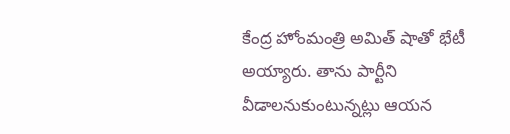కేంద్ర హోంమంత్రి అమిత్ షాతో భేటీ అయ్యారు. తాను పార్టీని వీడాలనుకుంటున్నట్లు ఆయన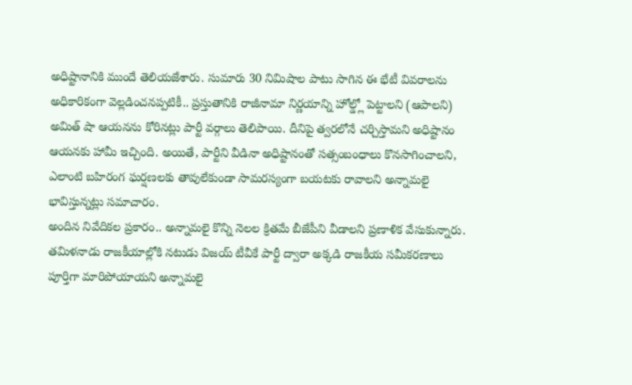అధిష్టానానికి ముందే తెలియజేశారు. సుమారు 30 నిమిషాల పాటు సాగిన ఈ భేటీ వివరాలను అధికారికంగా వెల్లడించనప్పటికీ.. ప్రస్తుతానికి రాజీనామా నిర్ణయాన్ని హోల్డ్లో పెట్టాలని (ఆపాలని) అమిత్ షా ఆయనను కోరినట్లు పార్టీ వర్గాలు తెలిపాయి. దీనిపై త్వరలోనే చర్చిస్తామని అధిష్టానం ఆయనకు హామీ ఇచ్చింది. అయితే, పార్టీని వీడినా అధిష్టానంతో సత్సంబంధాలు కొనసాగించాలని, ఎలాంటి బహిరంగ ఘర్షణలకు తావులేకుండా సామరస్యంగా బయటకు రావాలని అన్నామలై భావిస్తున్నట్లు సమాచారం.
అందిన నివేదికల ప్రకారం.. అన్నామలై కొన్ని నెలల క్రితమే బీజేపీని వీడాలని ప్రణాళిక వేసుకున్నారు. తమిళనాడు రాజకీయాల్లోకి నటుడు విజయ్ టీవీకే పార్టీ ద్వారా అక్కడి రాజకీయ సమీకరణాలు పూర్తిగా మారిపోయాయని అన్నామలై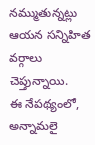నమ్ముతున్నట్లు ఆయన సన్నిహిత వర్గాలు చెప్తున్నాయి.
ఈ నేపథ్యంలో, అన్నామలై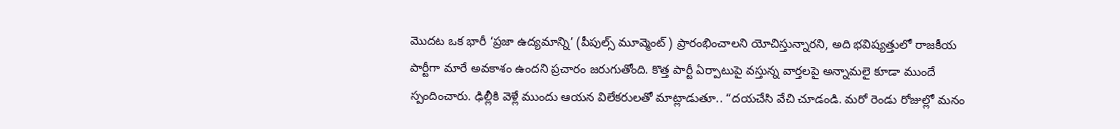మొదట ఒక భారీ ‘ప్రజా ఉద్యమాన్ని’ (పీపుల్స్ మూవ్మెంట్) ప్రారంభించాలని యోచిస్తున్నారని, అది భవిష్యత్తులో రాజకీయ పార్టీగా మారే అవకాశం ఉందని ప్రచారం జరుగుతోంది. కొత్త పార్టీ ఏర్పాటుపై వస్తున్న వార్తలపై అన్నామలై కూడా ముందే స్పందించారు. ఢిల్లీకి వెళ్లే ముందు ఆయన విలేకరులతో మాట్లాడుతూ.. “దయచేసి వేచి చూడండి. మరో రెండు రోజుల్లో మనం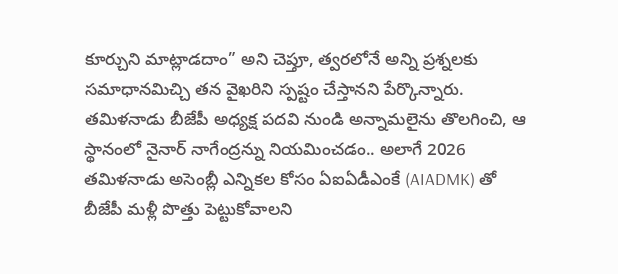కూర్చుని మాట్లాడదాం” అని చెప్తూ, త్వరలోనే అన్ని ప్రశ్నలకు సమాధానమిచ్చి తన వైఖరిని స్పష్టం చేస్తానని పేర్కొన్నారు.
తమిళనాడు బీజేపీ అధ్యక్ష పదవి నుండి అన్నామలైను తొలగించి, ఆ స్థానంలో నైనార్ నాగేంద్రన్ను నియమించడం.. అలాగే 2026 తమిళనాడు అసెంబ్లీ ఎన్నికల కోసం ఏఐఏడీఎంకే (AIADMK) తో బీజేపీ మళ్లీ పొత్తు పెట్టుకోవాలని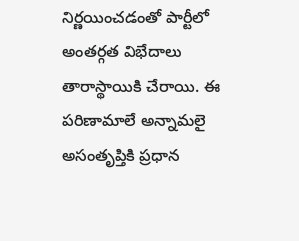నిర్ణయించడంతో పార్టీలో అంతర్గత విభేదాలు తారాస్థాయికి చేరాయి. ఈ పరిణామాలే అన్నామలై అసంతృప్తికి ప్రధాన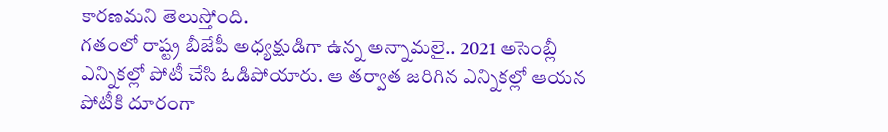కారణమని తెలుస్తోంది.
గతంలో రాష్ట్ర బీజేపీ అధ్యక్షుడిగా ఉన్న అన్నామలై.. 2021 అసెంబ్లీ ఎన్నికల్లో పోటీ చేసి ఓడిపోయారు. ఆ తర్వాత జరిగిన ఎన్నికల్లో ఆయన పోటీకి దూరంగా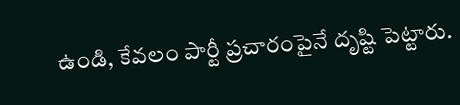ఉండి, కేవలం పార్టీ ప్రచారంపైనే దృష్టి పెట్టారు.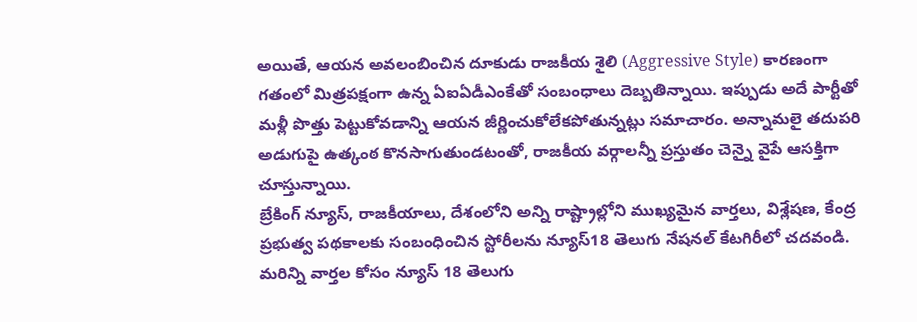అయితే, ఆయన అవలంబించిన దూకుడు రాజకీయ శైలి (Aggressive Style) కారణంగా గతంలో మిత్రపక్షంగా ఉన్న ఏఐఏడీఎంకేతో సంబంధాలు దెబ్బతిన్నాయి. ఇప్పుడు అదే పార్టీతో మళ్లీ పొత్తు పెట్టుకోవడాన్ని ఆయన జీర్ణించుకోలేకపోతున్నట్లు సమాచారం. అన్నామలై తదుపరి అడుగుపై ఉత్కంఠ కొనసాగుతుండటంతో, రాజకీయ వర్గాలన్నీ ప్రస్తుతం చెన్నై వైపే ఆసక్తిగా చూస్తున్నాయి.
బ్రేకింగ్ న్యూస్, రాజకీయాలు, దేశంలోని అన్ని రాష్ట్రాల్లోని ముఖ్యమైన వార్తలు, విశ్లేషణ, కేంద్ర ప్రభుత్వ పథకాలకు సంబంధించిన స్టోరీలను న్యూస్18 తెలుగు నేషనల్ కేటగిరీలో చదవండి. మరిన్ని వార్తల కోసం న్యూస్ 18 తెలుగు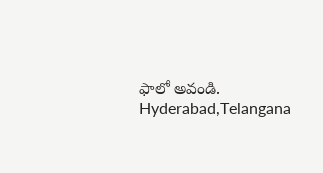ఫాలో అవండి.
Hyderabad,Telangana